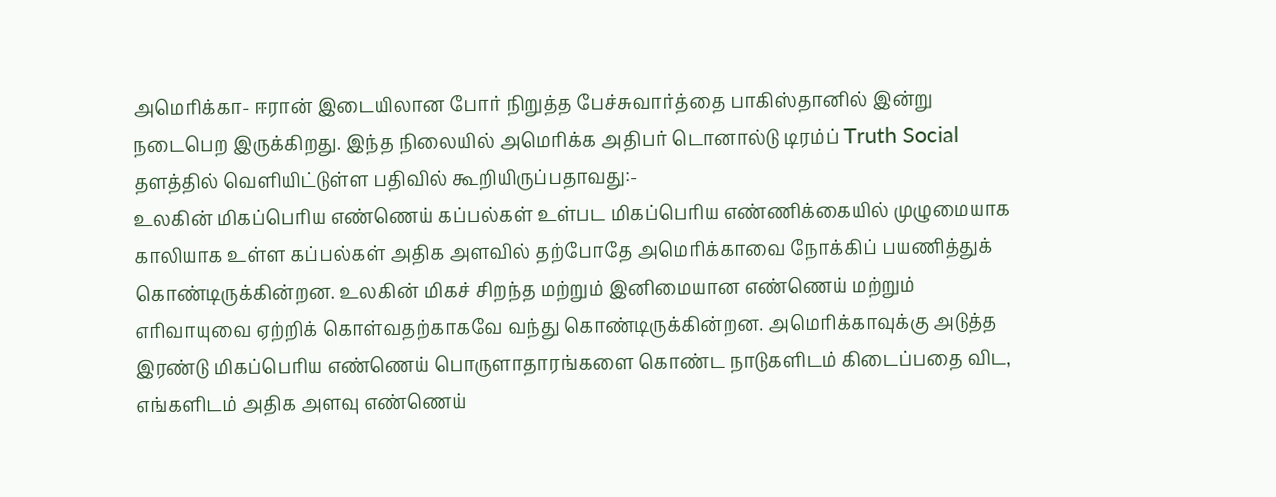அமெரிக்கா- ஈரான் இடையிலான போர் நிறுத்த பேச்சுவார்த்தை பாகிஸ்தானில் இன்று நடைபெற இருக்கிறது. இந்த நிலையில் அமெரிக்க அதிபர் டொனால்டு டிரம்ப் Truth Social தளத்தில் வெளியிட்டுள்ள பதிவில் கூறியிருப்பதாவது:-
உலகின் மிகப்பெரிய எண்ணெய் கப்பல்கள் உள்பட மிகப்பெரிய எண்ணிக்கையில் முழுமையாக காலியாக உள்ள கப்பல்கள் அதிக அளவில் தற்போதே அமெரிக்காவை நோக்கிப் பயணித்துக் கொண்டிருக்கின்றன. உலகின் மிகச் சிறந்த மற்றும் இனிமையான எண்ணெய் மற்றும் எரிவாயுவை ஏற்றிக் கொள்வதற்காகவே வந்து கொண்டிருக்கின்றன. அமெரிக்காவுக்கு அடுத்த இரண்டு மிகப்பெரிய எண்ணெய் பொருளாதாரங்களை கொண்ட நாடுகளிடம் கிடைப்பதை விட, எங்களிடம் அதிக அளவு எண்ணெய்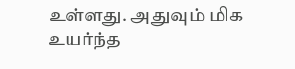உள்ளது. அதுவும் மிக உயர்ந்த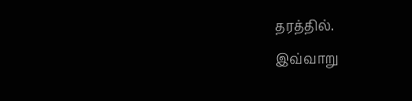தரத்தில்.
இவ்வாறு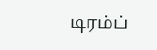டிரம்ப்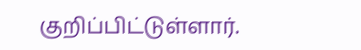குறிப்பிட்டுள்ளார்.